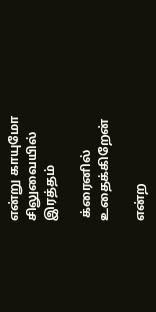என்று காயுமோ சிலுவையில் இரத்தம்

 க்ரைனில் உதைக்கிறேன்

என்ற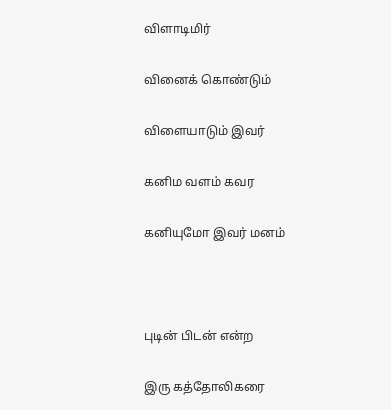விளாடிமிர்

வினைக் கொண்டும்

விளையாடும் இவர்

கனிம வளம் கவர

கனியுமோ இவர் மனம்



புடின் பிடன் என்ற

இரு கத்தோலிகரை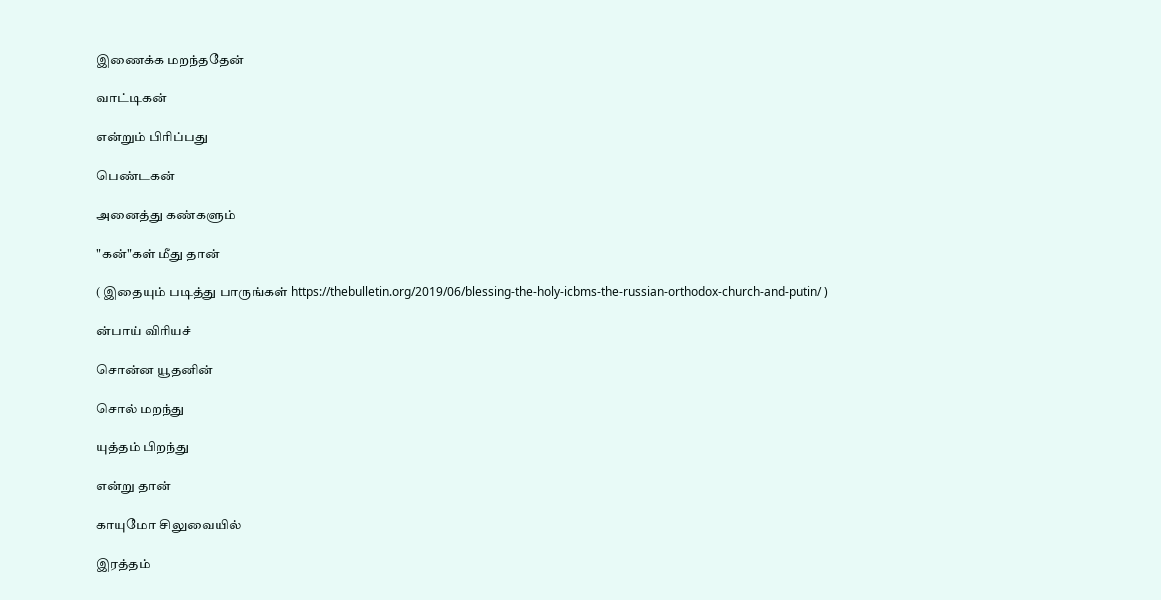இணைக்க மறந்ததேன்

வாட்டிகன்

என்றும் பிரிப்பது

பெண்டகன்

அனைத்து கண்களும்

"கன்"கள் மீது தான்

( இதையும் படித்து பாருங்கள் https://thebulletin.org/2019/06/blessing-the-holy-icbms-the-russian-orthodox-church-and-putin/ )

ன்பாய் விரியச்

சொன்ன யூதனின்

சொல் மறந்து

யுத்தம் பிறந்து

என்று தான்

காயுமோ சிலுவையில்

இரத்தம்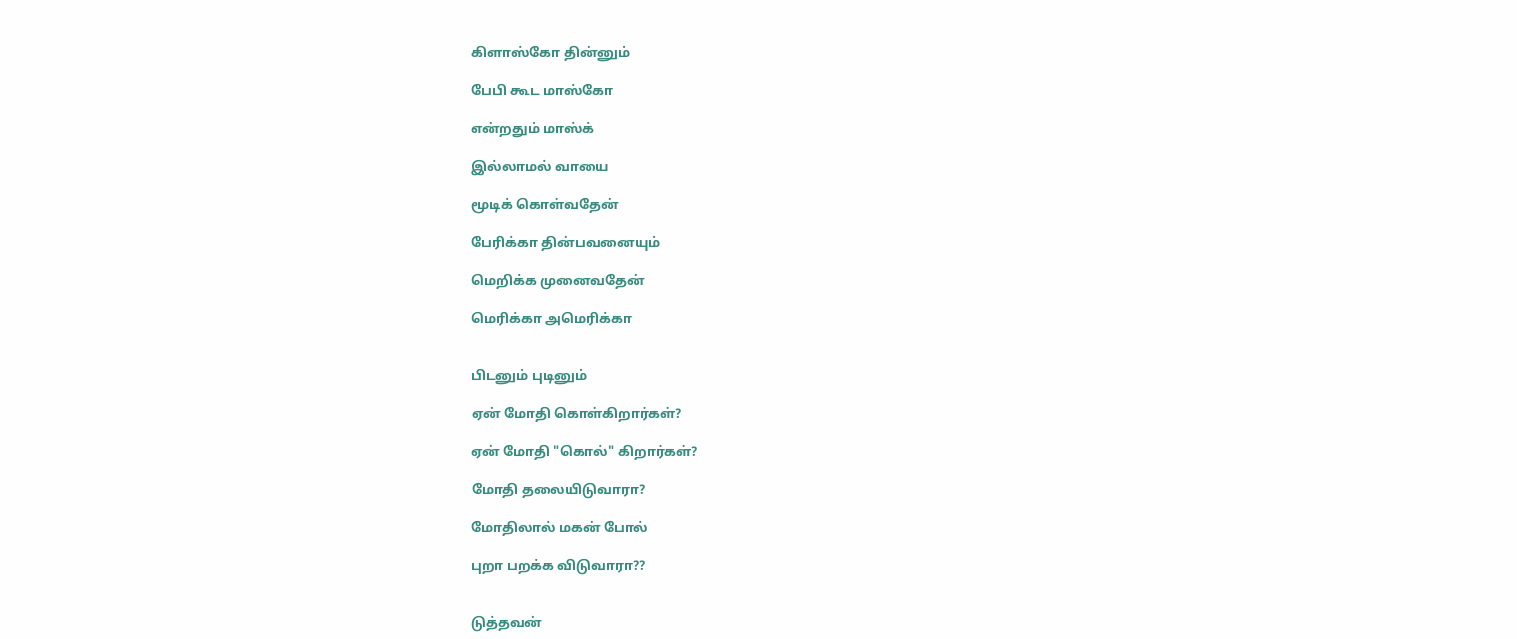கிளாஸ்கோ தின்னும்

பேபி கூட மாஸ்கோ

என்றதும் மாஸ்க்

இல்லாமல் வாயை

மூடிக் கொள்வதேன்

பேரிக்கா தின்பவனையும்

மெறிக்க முனைவதேன்

மெரிக்கா அமெரிக்கா


பிடனும் புடினும்

ஏன் மோதி கொள்கிறார்கள்?

ஏன் மோதி "கொல்" கிறார்கள்?

மோதி தலையிடுவாரா?

மோதிலால் மகன் போல்

புறா பறக்க விடுவாரா??


டுத்தவன்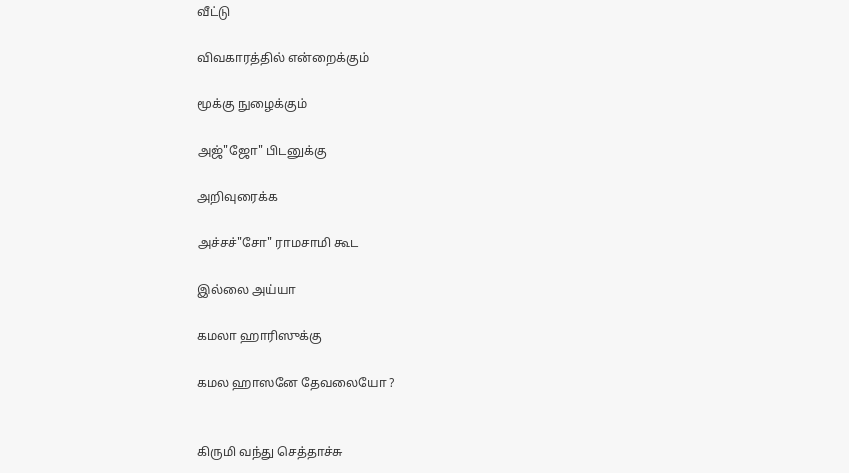வீட்டு

விவகாரத்தில் என்றைக்கும்

மூக்கு நுழைக்கும்

அஜ்"ஜோ" பிடனுக்கு

அறிவுரைக்க

அச்சச்"சோ" ராமசாமி கூட

இல்லை அய்யா

கமலா ஹாரிஸுக்கு

கமல ஹாஸனே தேவலையோ ?


கிருமி வந்து செத்தாச்சு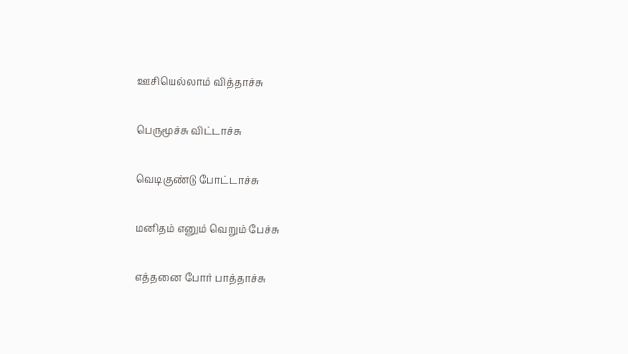ஊசியெல்லாம் வித்தாச்சு

பெருமூச்சு விட்டாச்சு

வெடிகுண்டு போட்டாச்சு

மனிதம் எனும் வெறும் பேச்சு

எத்தனை போர் பாத்தாச்சு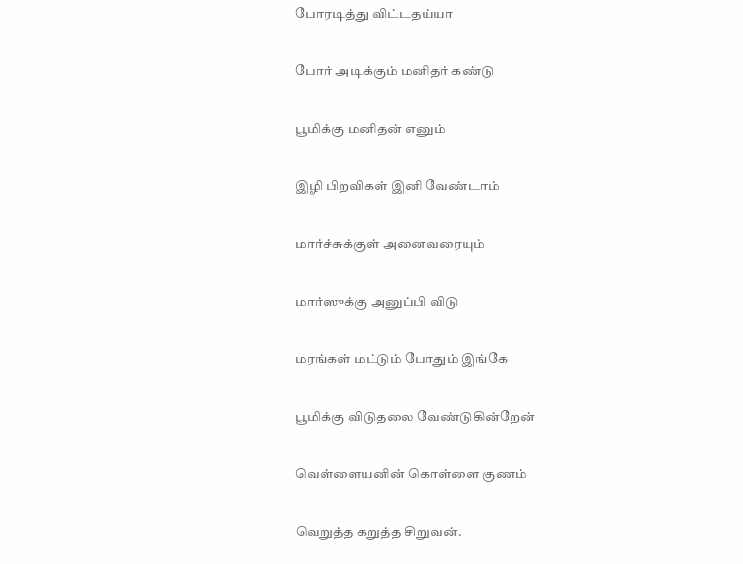போரடித்து விட்டதய்யா

போர் அடிக்கும் மனிதர் கண்டு

பூமிக்கு மனிதன் எனும்

இழி பிறவிகள் இனி வேண்டாம்

மார்ச்சுக்குள் அனைவரையும்

மார்ஸுக்கு அனுப்பி விடு

மரங்கள் மட்டும் போதும் இங்கே

பூமிக்கு விடுதலை வேண்டுகின்றேன்

வெள்ளையனின் கொள்ளை குணம்

வெறுத்த கறுத்த சிறுவன்.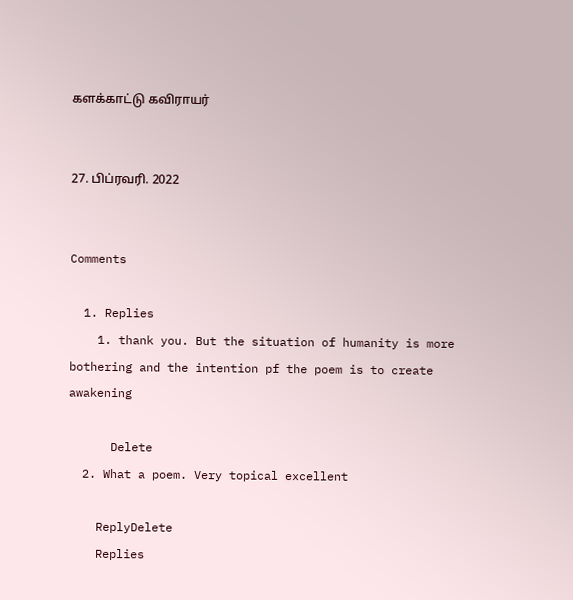களக்காட்டு கவிராயர்


27. பிப்ரவரி. 2022


Comments

  1. Replies
    1. thank you. But the situation of humanity is more bothering and the intention pf the poem is to create awakening

      Delete
  2. What a poem. Very topical excellent

    ReplyDelete
    Replies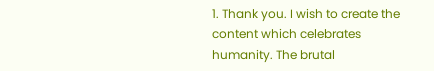1. Thank you. I wish to create the content which celebrates humanity. The brutal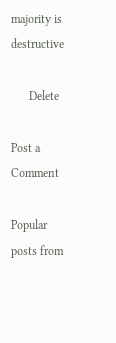majority is destructive

      Delete

Post a Comment

Popular posts from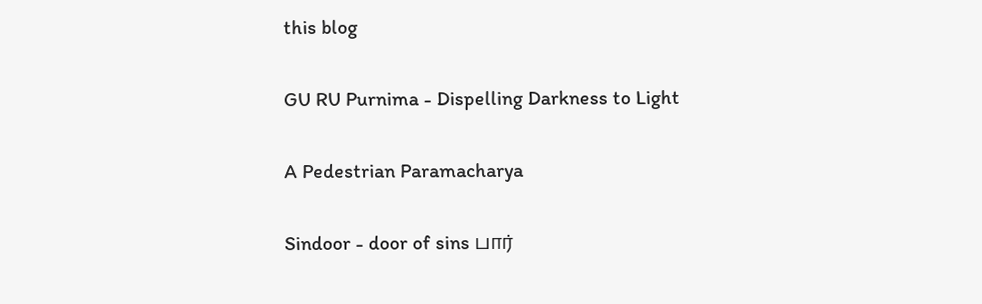this blog

GU RU Purnima - Dispelling Darkness to Light

A Pedestrian Paramacharya

Sindoor - door of sins பார்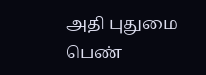அதி புதுமை பெண்